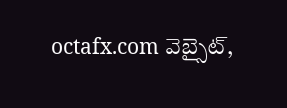octafx.com వెబ్సైట్,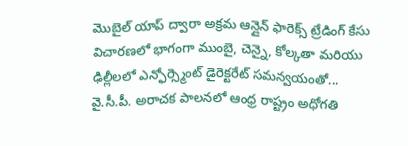మొబైల్ యాప్ ద్వారా అక్రమ ఆన్లైన్ ఫారెక్స్ ట్రేడింగ్ కేసు విచారణలో భాగంగా ముంబై, చెన్నై, కోల్కతా మరియు ఢిల్లీలలో ఎన్ఫోర్స్మెంట్ డైరెక్టరేట్ సమన్వయంతో...
వై.సీ.పీ. అరాచక పాలనలో ఆంధ్ర రాష్ట్రం అధోగతి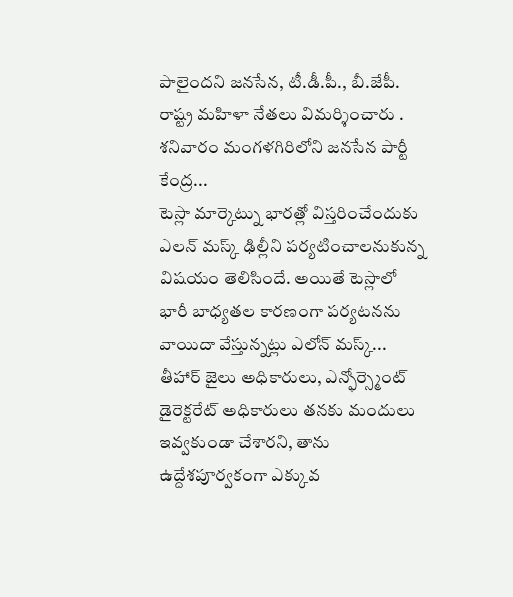పాలైందని జనసేన, టీ.డీ.పీ., బీ.జేపీ. రాష్ట్ర మహిళా నేతలు విమర్శించారు . శనివారం మంగళగిరిలోని జనసేన పార్టీ కేంద్ర...
టెస్లా మార్కెట్ను భారత్లో విస్తరించేందుకు ఎలన్ మస్క్ ఢిల్లీని పర్యటించాలనుకున్న విషయం తెలిసిందే. అయితే టెస్లాలో భారీ బాధ్యతల కారణంగా పర్యటనను వాయిదా వేస్తున్నట్లు ఎలోన్ మస్క్...
తీహార్ జైలు అధికారులు, ఎన్ఫోర్స్మెంట్ డైరెక్టరేట్ అధికారులు తనకు మందులు ఇవ్వకుండా చేశారని, తాను ఉద్దేశపూర్వకంగా ఎక్కువ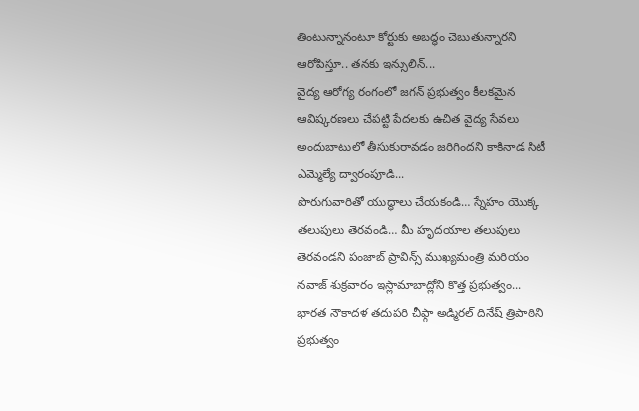తింటున్నానంటూ కోర్టుకు అబద్ధం చెబుతున్నారని ఆరోపిస్తూ.. తనకు ఇన్సులిన్...
వైద్య ఆరోగ్య రంగంలో జగన్ ప్రభుత్వం కీలకమైన ఆవిష్కరణలు చేపట్టి పేదలకు ఉచిత వైద్య సేవలు అందుబాటులో తీసుకురావడం జరిగిందని కాకినాడ సిటీ ఎమ్మెల్యే ద్వారంపూడి...
పొరుగువారితో యుద్ధాలు చేయకండి… స్నేహం యొక్క తలుపులు తెరవండి… మీ హృదయాల తలుపులు తెరవండని పంజాబ్ ప్రావిన్స్ ముఖ్యమంత్రి మరియం నవాజ్ శుక్రవారం ఇస్లామాబాద్లోని కొత్త ప్రభుత్వం...
భారత నౌకాదళ తదుపరి చీఫ్గా అడ్మిరల్ దినేష్ త్రిపాఠిని ప్రభుత్వం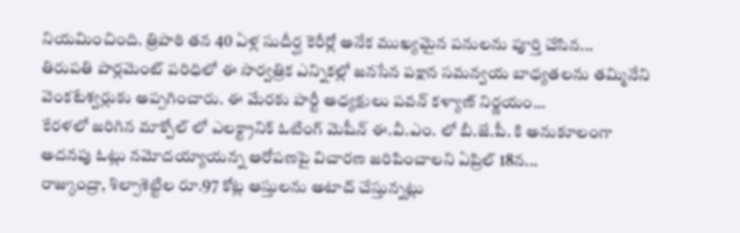నియమించింది. త్రిపాఠి తన 40 ఏళ్ల సుదీర్ఘ కెరీర్లో అనేక ముఖ్యమైన పనులను పూర్తి చేసిన...
తిరుపతి పార్లమెంట్ పరిధిలో ఈ సార్వత్రిక ఎన్నికల్లో జనసేన పక్షాన సమన్వయ బాధ్యతలను తమ్మినేని వెంకటేశ్వర్లుకు అప్పగించారు. ఈ మేరకు పార్టీ అధ్యక్షులు పవన్ కళ్యాణ్ నిర్ణయం...
కేరళలో జరిగిన మాక్పోల్ లో ఎలక్ట్రానిక్ ఓటింగ్ మెషీన్ ఈ.వీ.ఎం. లో బీ.జే.పీ. కి అనుకూలంగా అదనపు ఓట్లు నమోదయ్యాయన్న ఆరోపణపై విచారణ జరిపించాలని ఏప్రిల్ 18న...
రాజ్కుంద్రా, శిల్పాశెట్టిల రూ.97 కోట్ల ఆస్తులను అటాచ్ చేస్తున్నట్లు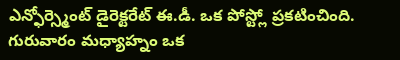ఎన్ఫోర్స్మెంట్ డైరెక్టరేట్ ఈ.డీ. ఒక పోస్ట్లో ప్రకటించింది. గురువారం మధ్యాహ్నం ఒక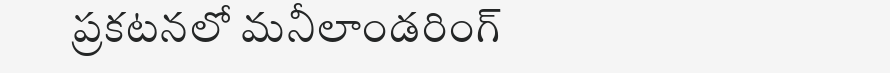ప్రకటనలో మనీలాండరింగ్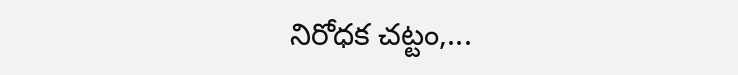నిరోధక చట్టం,...